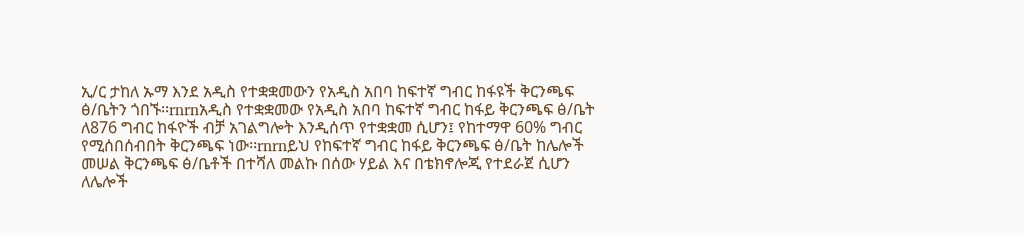ኢ/ር ታከለ ኡማ እንደ አዲስ የተቋቋመውን የአዲስ አበባ ከፍተኛ ግብር ከፋዩች ቅርንጫፍ ፅ/ቤትን ጎበኙ፡፡rnrnአዲስ የተቋቋመው የአዲስ አበባ ከፍተኛ ግብር ከፋይ ቅርንጫፍ ፅ/ቤት ለ876 ግብር ከፋዮች ብቻ አገልግሎት እንዲሰጥ የተቋቋመ ሲሆን፤ የከተማዋ 60% ግብር የሚሰበሰብበት ቅርንጫፍ ነው፡፡rnrnይህ የከፍተኛ ግብር ከፋይ ቅርንጫፍ ፅ/ቤት ከሌሎች መሠል ቅርንጫፍ ፅ/ቤቶች በተሻለ መልኩ በሰው ሃይል እና በቴክኖሎጂ የተደራጀ ሲሆን ለሌሎች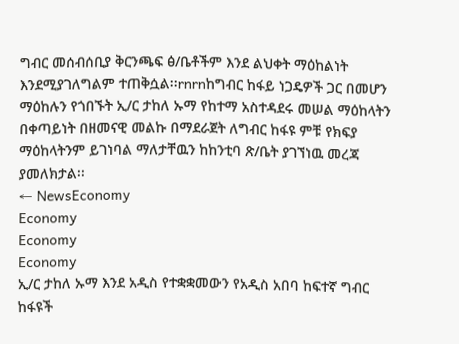ግብር መሰብሰቢያ ቅርንጫፍ ፅ/ቤቶችም እንደ ልህቀት ማዕከልነት እንደሚያገለግልም ተጠቅሷል፡፡rnrnከግብር ከፋይ ነጋዴዎች ጋር በመሆን ማዕከሉን የጎበኙት ኢ/ር ታከለ ኡማ የከተማ አስተዳደሩ መሠል ማዕከላትን በቀጣይነት በዘመናዊ መልኩ በማደራጀት ለግብር ከፋዩ ምቹ የክፍያ ማዕከላትንም ይገነባል ማለታቸዉን ከከንቲባ ጽ/ቤት ያገኘነዉ መረጃ ያመለክታል፡፡
← NewsEconomy
Economy
Economy
Economy
ኢ/ር ታከለ ኡማ እንደ አዲስ የተቋቋመውን የአዲስ አበባ ከፍተኛ ግብር ከፋዩች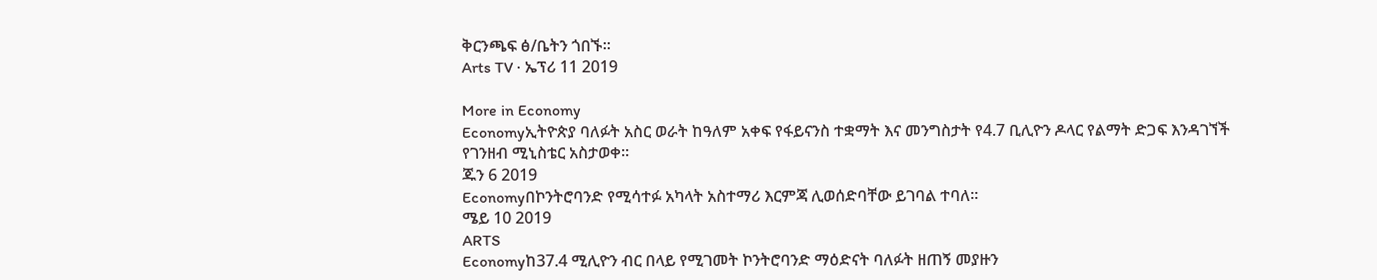ቅርንጫፍ ፅ/ቤትን ጎበኙ፡፡
Arts TV · ኤፕሪ 11 2019

More in Economy
Economyኢትዮጵያ ባለፉት አስር ወራት ከዓለም አቀፍ የፋይናንስ ተቋማት እና መንግስታት የ4.7 ቢሊዮን ዶላር የልማት ድጋፍ እንዳገኘች የገንዘብ ሚኒስቴር አስታወቀ፡፡
ጁን 6 2019
Economyበኮንትሮባንድ የሚሳተፉ አካላት አስተማሪ እርምጃ ሊወሰድባቸው ይገባል ተባለ፡፡
ሜይ 10 2019
ARTS
Economyከ37.4 ሚሊዮን ብር በላይ የሚገመት ኮንትሮባንድ ማዕድናት ባለፉት ዘጠኝ መያዙን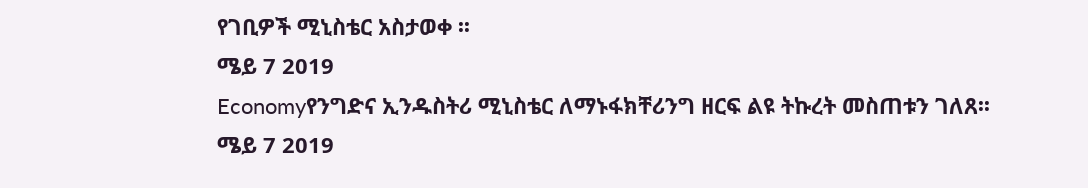የገቢዎች ሚኒስቴር አስታወቀ ፡፡
ሜይ 7 2019
Economyየንግድና ኢንዱስትሪ ሚኒስቴር ለማኑፋክቸሪንግ ዘርፍ ልዩ ትኩረት መስጠቱን ገለጸ፡፡
ሜይ 7 2019